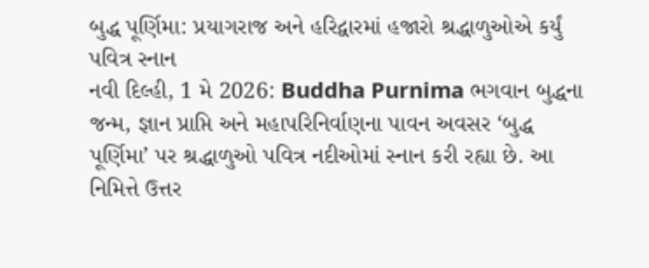બુદ્ધ પૂર્ણિમા: પ્રયાગરાજ અને હરિદ્વારમાં હજારો શ્રદ્ધાળુઓએ કર્યું પવિત્ર સ્નાન
નવી દિલ્હી, 1 મે 2026: Buddha Purnima ભગવાન બુદ્ધના જન્મ, જ્ઞાન પ્રાપ્તિ અને મહાપરિનિર્વાણના પાવન અવસર ‘બુદ્ધ પૂર્ણિમા’ પર શ્રદ્ધાળુઓ પવિત્ર નદીઓમાં સ્નાન કરી રહ્યા છે. આ નિમિત્તે ઉત્તર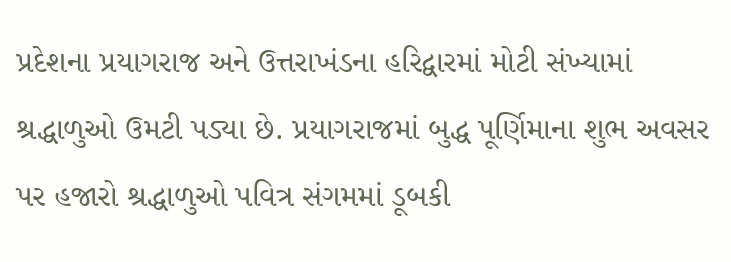પ્રદેશના પ્રયાગરાજ અને ઉત્તરાખંડના હરિદ્વારમાં મોટી સંખ્યામાં શ્રદ્ધાળુઓ ઉમટી પડ્યા છે. પ્રયાગરાજમાં બુદ્ધ પૂર્ણિમાના શુભ અવસર પર હજારો શ્રદ્ધાળુઓ પવિત્ર સંગમમાં ડૂબકી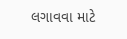લગાવવા માટે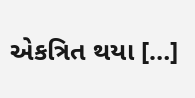એકત્રિત થયા […]